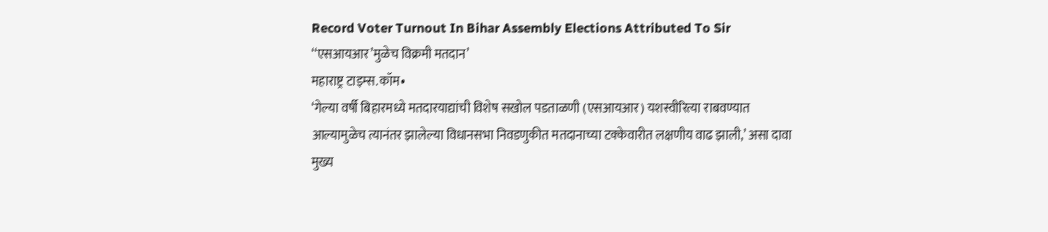Record Voter Turnout In Bihar Assembly Elections Attributed To Sir
‘‘एसआयआर’मुळेच विक्रमी मतदान’
महाराष्ट्र टाइम्स.कॉम•
‘गेल्या वर्षी बिहारमध्ये मतदारयाद्यांची विशेष सखोल पडताळणी (एसआयआर) यशस्वीरित्या राबवण्यात आल्यामुळेच त्यानंतर झालेल्या विधानसभा निवडणुकीत मतदानाच्या टक्केवारीत लक्षणीय वाढ झाली,’ असा दावा मुख्य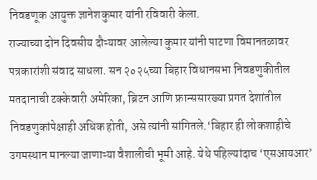निवडणूक आयुक्त ज्ञानेशकुमार यांनी रविवारी केला.
राज्याच्या दोन दिवसीय दौऱ्यावर आलेल्या कुमार यांनी पाटणा विमानतळावर पत्रकारांशी संवाद साधला. सन २०२५च्या बिहार विधानसभा निवडणुकीतील मतदानाची टक्केवारी अमेरिका, ब्रिटन आणि फ्रान्ससारख्या प्रगत देशांतील निवडणुकांपेक्षाही अधिक होती, असे त्यांनी सांगितले.‘बिहार ही लोकशाहीचे उगमस्थान मानल्या जाणाऱ्या वैशालीची भूमी आहे. येथे पहिल्यांदाच ‘एसआयआर’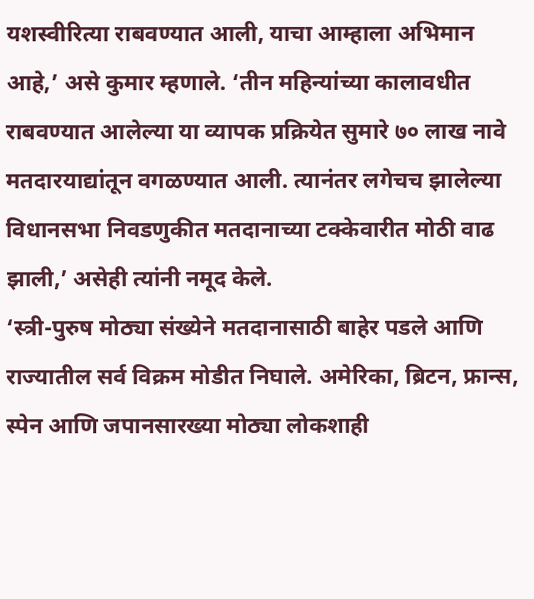यशस्वीरित्या राबवण्यात आली, याचा आम्हाला अभिमान आहे,’ असे कुमार म्हणाले. ‘तीन महिन्यांच्या कालावधीत राबवण्यात आलेल्या या व्यापक प्रक्रियेत सुमारे ७० लाख नावे मतदारयाद्यांतून वगळण्यात आली. त्यानंतर लगेचच झालेल्या विधानसभा निवडणुकीत मतदानाच्या टक्केवारीत मोठी वाढ झाली,’ असेही त्यांनी नमूद केले.
‘स्त्री-पुरुष मोठ्या संख्येने मतदानासाठी बाहेर पडले आणि राज्यातील सर्व विक्रम मोडीत निघाले. अमेरिका, ब्रिटन, फ्रान्स, स्पेन आणि जपानसारख्या मोठ्या लोकशाही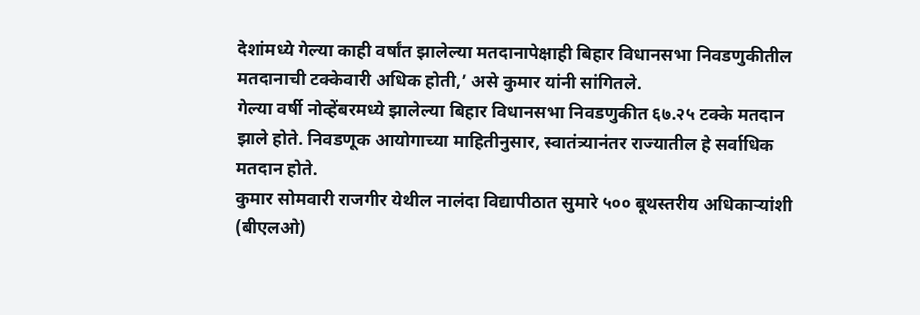देशांमध्ये गेल्या काही वर्षांत झालेल्या मतदानापेक्षाही बिहार विधानसभा निवडणुकीतील मतदानाची टक्केवारी अधिक होती,’ असे कुमार यांनी सांगितले.
गेल्या वर्षी नोव्हेंबरमध्ये झालेल्या बिहार विधानसभा निवडणुकीत ६७.२५ टक्के मतदान झाले होते. निवडणूक आयोगाच्या माहितीनुसार, स्वातंत्र्यानंतर राज्यातील हे सर्वाधिक मतदान होते.
कुमार सोमवारी राजगीर येथील नालंदा विद्यापीठात सुमारे ५०० बूथस्तरीय अधिकाऱ्यांशी (बीएलओ)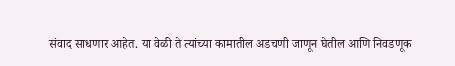संवाद साधणार आहेत. या वेळी ते त्यांच्या कामातील अडचणी जाणून घेतील आणि निवडणूक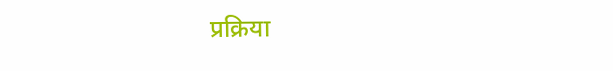प्रक्रिया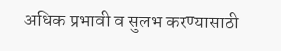अधिक प्रभावी व सुलभ करण्यासाठी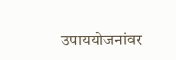उपाययोजनांवर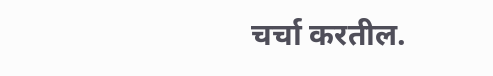चर्चा करतील.